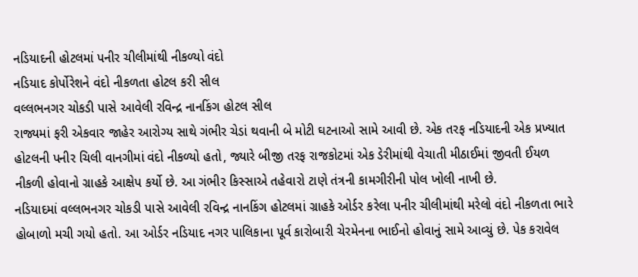નડિયાદની હોટલમાં પનીર ચીલીમાંથી નીકળ્યો વંદો
નડિયાદ કોર્પોરેશને વંદો નીકળતા હોટલ કરી સીલ
વલ્લભનગર ચોકડી પાસે આવેલી રવિન્દ્ર નાનકિંગ હોટલ સીલ
રાજ્યમાં ફરી એકવાર જાહેર આરોગ્ય સાથે ગંભીર ચેડાં થવાની બે મોટી ઘટનાઓ સામે આવી છે. એક તરફ નડિયાદની એક પ્રખ્યાત હોટલની પનીર ચિલી વાનગીમાં વંદો નીકળ્યો હતો, જ્યારે બીજી તરફ રાજકોટમાં એક ડેરીમાંથી વેચાતી મીઠાઈમાં જીવતી ઈયળ નીકળી હોવાનો ગ્રાહકે આક્ષેપ કર્યો છે. આ ગંભીર કિસ્સાએ તહેવારો ટાણે તંત્રની કામગીરીની પોલ ખોલી નાખી છે.
નડિયાદમાં વલ્લભનગર ચોકડી પાસે આવેલી રવિન્દ્ર નાનકિંગ હોટલમાં ગ્રાહકે ઓર્ડર કરેલા પનીર ચીલીમાંથી મરેલો વંદો નીકળતા ભારે હોબાળો મચી ગયો હતો. આ ઓર્ડર નડિયાદ નગર પાલિકાના પૂર્વ કારોબારી ચેરમેનના ભાઈનો હોવાનું સામે આવ્યું છે. પેક કરાવેલ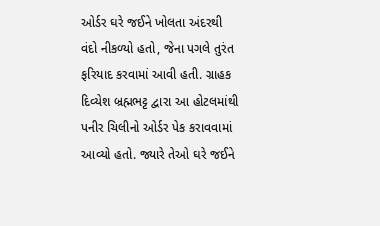ઓર્ડર ઘરે જઈને ખોલતા અંદરથી વંદો નીકળ્યો હતો, જેના પગલે તુરંત ફરિયાદ કરવામાં આવી હતી. ગ્રાહક દિવ્યેશ બ્રહ્મભટ્ટ દ્વારા આ હોટલમાંથી પનીર ચિલીનો ઓર્ડર પેક કરાવવામાં આવ્યો હતો. જ્યારે તેઓ ઘરે જઈને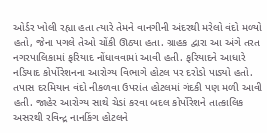ઓર્ડર ખોલી રહ્યા હતા ત્યારે તેમને વાનગીની અંદરથી મરેલો વંદો મળ્યો હતો, જેના પગલે તેઓ ચોંકી ઊઠ્યા હતા. ગ્રાહક દ્વારા આ અંગે તરત નગરપાલિકામાં ફરિયાદ નોંધાવવામાં આવી હતી. ફરિયાદને આધારે નડિયાદ કોર્પોરેશનના આરોગ્ય વિભાગે હોટલ પર દરોડો પાડ્યો હતો. તપાસ દરમિયાન વંદો નીકળવા ઉપરાંત હોટલમાં ગંદકી પણ મળી આવી હતી. જાહેર આરોગ્ય સાથે ચેડાં કરવા બદલ કોર્પોરેશને તાત્કાલિક અસરથી રવિન્દ્ર નાનકિંગ હોટલને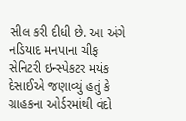સીલ કરી દીધી છે. આ અંગે નડિયાદ મનપાના ચીફ સેનિટરી ઇન્સ્પેકટર મયંક દેસાઈએ જણાવ્યું હતું કે ગ્રાહકના ઓર્ડરમાંથી વંદો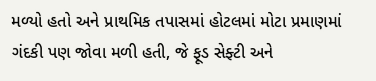મળ્યો હતો અને પ્રાથમિક તપાસમાં હોટલમાં મોટા પ્રમાણમાં ગંદકી પણ જોવા મળી હતી, જે ફૂડ સેફ્ટી અને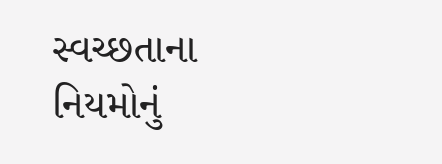સ્વચ્છતાના નિયમોનું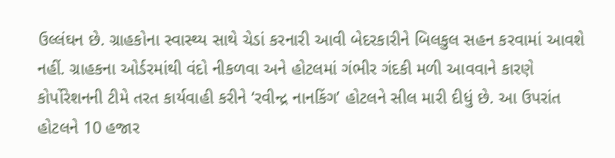ઉલ્લંઘન છે. ગ્રાહકોના સ્વાસ્થ્ય સાથે ચેડાં કરનારી આવી બેદરકારીને બિલકુલ સહન કરવામાં આવશે નહીં. ગ્રાહકના ઓર્ડરમાંથી વંદો નીકળવા અને હોટલમાં ગંભીર ગંદકી મળી આવવાને કારણે કોર્પોરેશનની ટીમે તરત કાર્યવાહી કરીને ‘રવીન્દ્ર નાનકિંગ’ હોટલને સીલ મારી દીધું છે. આ ઉપરાંત હોટલને 10 હજાર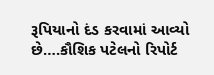રૂપિયાનો દંડ કરવામાં આવ્યો છે….કૌશિક પટેલનો રિપોર્ટ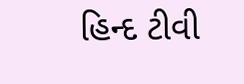હિન્દ ટીવી